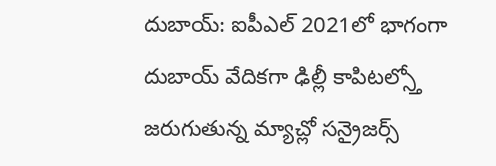దుబాయ్: ఐపీఎల్ 2021లో భాగంగా దుబాయ్ వేదికగా ఢిల్లీ కాపిటల్స్తో జరుగుతున్న మ్యాచ్లో సన్రైజర్స్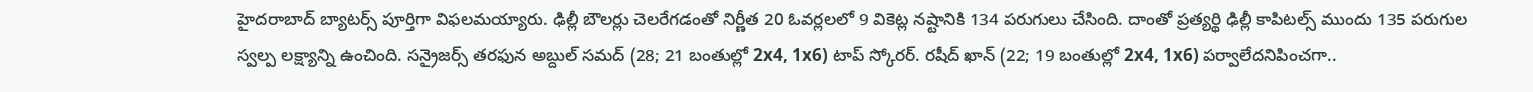హైదరాబాద్ బ్యాటర్స్ పూర్తిగా విఫలమయ్యారు. ఢిల్లీ బౌలర్లు చెలరేగడంతో నిర్ణీత 20 ఓవర్లలలో 9 వికెట్ల నష్టానికి 134 పరుగులు చేసింది. దాంతో ప్రత్యర్థి ఢిల్లీ కాపిటల్స్ ముందు 135 పరుగుల స్వల్ప లక్ష్యాన్ని ఉంచింది. సన్రైజర్స్ తరఫున అబ్దుల్ సమద్ (28; 21 బంతుల్లో 2x4, 1x6) టాప్ స్కోరర్. రషీద్ ఖాన్ (22; 19 బంతుల్లో 2x4, 1x6) పర్వాలేదనిపించగా..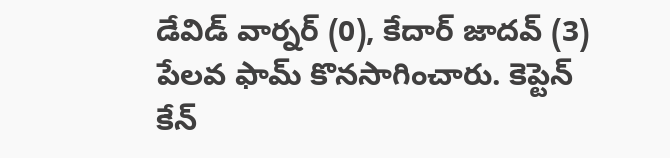డేవిడ్ వార్నర్ (0), కేదార్ జాదవ్ (3) పేలవ ఫామ్ కొనసాగించారు. కెప్టెన్ కేన్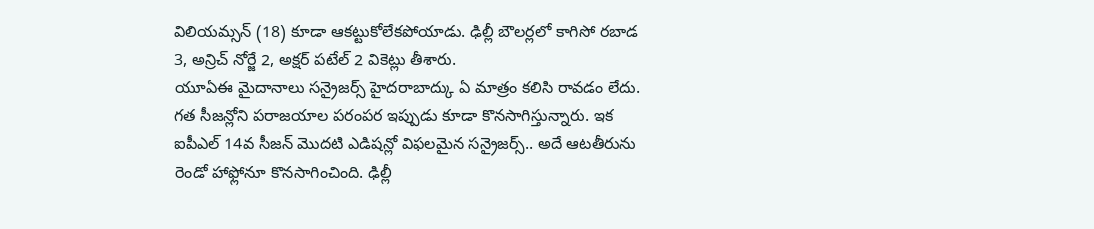విలియమ్సన్ (18) కూడా ఆకట్టుకోలేకపోయాడు. ఢిల్లీ బౌలర్లలో కాగిసో రబాడ 3, అన్రిచ్ నోర్జే 2, అక్షర్ పటేల్ 2 వికెట్లు తీశారు.
యూఏఈ మైదానాలు సన్రైజర్స్ హైదరాబాద్కు ఏ మాత్రం కలిసి రావడం లేదు. గత సీజన్లోని పరాజయాల పరంపర ఇప్పుడు కూడా కొనసాగిస్తున్నారు. ఇక ఐపీఎల్ 14వ సీజన్ మొదటి ఎడిషన్లో విఫలమైన సన్రైజర్స్.. అదే ఆటతీరును రెండో హాఫ్లోనూ కొనసాగించింది. ఢిల్లీ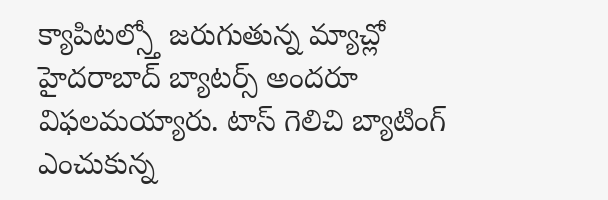క్యాపిటల్స్తో జరుగుతున్న మ్యాచ్లో హైదరాబాద్ బ్యాటర్స్ అందరూ విఫలమయ్యారు. టాస్ గెలిచి బ్యాటింగ్ ఎంచుకున్న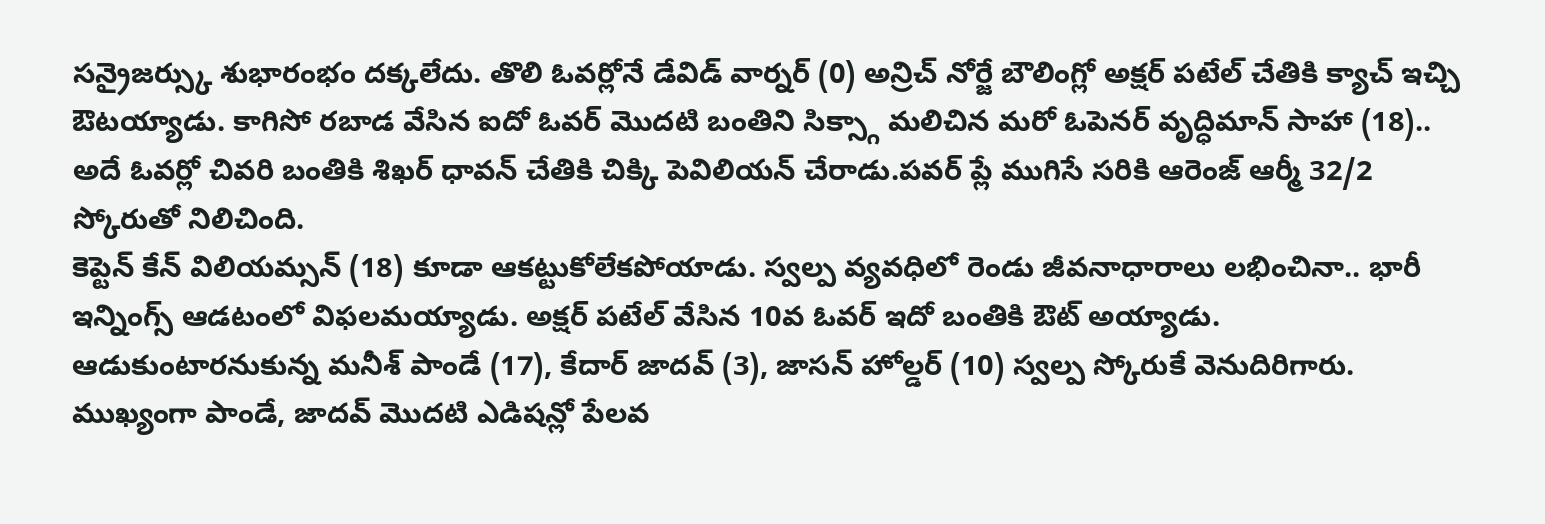సన్రైజర్స్కు శుభారంభం దక్కలేదు. తొలి ఓవర్లోనే డేవిడ్ వార్నర్ (0) అన్రిచ్ నోర్జే బౌలింగ్లో అక్షర్ పటేల్ చేతికి క్యాచ్ ఇచ్చి ఔటయ్యాడు. కాగిసో రబాడ వేసిన ఐదో ఓవర్ మొదటి బంతిని సిక్స్గా మలిచిన మరో ఓపెనర్ వృద్ధిమాన్ సాహా (18).. అదే ఓవర్లో చివరి బంతికి శిఖర్ ధావన్ చేతికి చిక్కి పెవిలియన్ చేరాడు.పవర్ ప్లే ముగిసే సరికి ఆరెంజ్ ఆర్మీ 32/2 స్కోరుతో నిలిచింది.
కెప్టెన్ కేన్ విలియమ్సన్ (18) కూడా ఆకట్టుకోలేకపోయాడు. స్వల్ప వ్యవధిలో రెండు జీవనాధారాలు లభించినా.. భారీ ఇన్నింగ్స్ ఆడటంలో విఫలమయ్యాడు. అక్షర్ పటేల్ వేసిన 10వ ఓవర్ ఇదో బంతికి ఔట్ అయ్యాడు. ఆడుకుంటారనుకున్న మనీశ్ పాండే (17), కేదార్ జాదవ్ (3), జాసన్ హోల్డర్ (10) స్వల్ప స్కోరుకే వెనుదిరిగారు. ముఖ్యంగా పాండే, జాదవ్ మొదటి ఎడిషన్లో పేలవ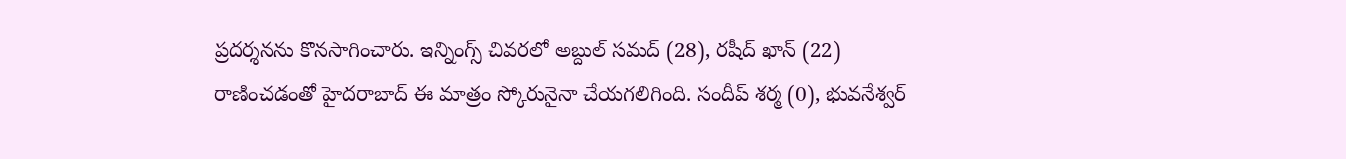ప్రదర్శనను కొనసాగించారు. ఇన్నింగ్స్ చివరలో అబ్దుల్ సమద్ (28), రషీద్ ఖాన్ (22) రాణించడంతో హైదరాబాద్ ఈ మాత్రం స్కోరునైనా చేయగలిగింది. సందీప్ శర్మ (0), భువనేశ్వర్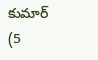కుమార్ (5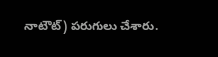నాటౌట్) పరుగులు చేశారు.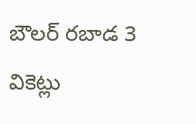బౌలర్ రబాడ 3 వికెట్లు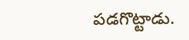పడగొట్టాడు.